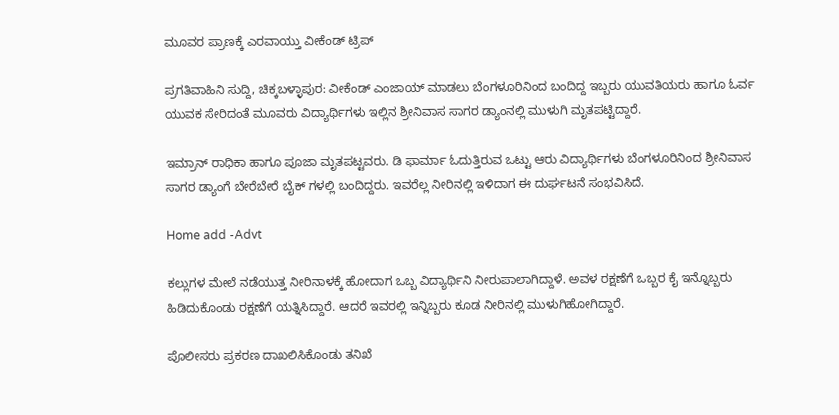ಮೂವರ ಪ್ರಾಣಕ್ಕೆ ಎರವಾಯ್ತು ವೀಕೆಂಡ್ ಟ್ರಿಪ್

ಪ್ರಗತಿವಾಹಿನಿ ಸುದ್ದಿ, ಚಿಕ್ಕಬಳ್ಳಾಪುರ: ವೀಕೆಂಡ್ ಎಂಜಾಯ್ ಮಾಡಲು ಬೆಂಗಳೂರಿನಿಂದ ಬಂದಿದ್ದ ಇಬ್ಬರು ಯುವತಿಯರು ಹಾಗೂ ಓರ್ವ ಯುವಕ ಸೇರಿದಂತೆ ಮೂವರು ವಿದ್ಯಾರ್ಥಿಗಳು ಇಲ್ಲಿನ ಶ್ರೀನಿವಾಸ ಸಾಗರ ಡ್ಯಾಂನಲ್ಲಿ ಮುಳುಗಿ ಮೃತಪಟ್ಟಿದ್ದಾರೆ.

ಇಮ್ರಾನ್ ರಾಧಿಕಾ ಹಾಗೂ ಪೂಜಾ ಮೃತಪಟ್ಟವರು. ಡಿ ಫಾರ್ಮಾ ಓದುತ್ತಿರುವ ಒಟ್ಟು ಆರು ವಿದ್ಯಾರ್ಥಿಗಳು ಬೆಂಗಳೂರಿನಿಂದ ಶ್ರೀನಿವಾಸ ಸಾಗರ ಡ್ಯಾಂಗೆ ಬೇರೆಬೇರೆ ಬೈಕ್ ಗಳಲ್ಲಿ ಬಂದಿದ್ದರು. ಇವರೆಲ್ಲ ನೀರಿನಲ್ಲಿ ಇಳಿದಾಗ ಈ ದುರ್ಘಟನೆ ಸಂಭವಿಸಿದೆ.

Home add -Advt

ಕಲ್ಲುಗಳ ಮೇಲೆ ನಡೆಯುತ್ತ ನೀರಿನಾಳಕ್ಕೆ ಹೋದಾಗ ಒಬ್ಬ ವಿದ್ಯಾರ್ಥಿನಿ ನೀರುಪಾಲಾಗಿದ್ದಾಳೆ. ಅವಳ ರಕ್ಷಣೆಗೆ ಒಬ್ಬರ ಕೈ ಇನ್ನೊಬ್ಬರು ಹಿಡಿದುಕೊಂಡು ರಕ್ಷಣೆಗೆ ಯತ್ನಿಸಿದ್ದಾರೆ. ಆದರೆ ಇವರಲ್ಲಿ ಇನ್ನಿಬ್ಬರು ಕೂಡ ನೀರಿನಲ್ಲಿ ಮುಳುಗಿಹೋಗಿದ್ದಾರೆ.

ಪೊಲೀಸರು ಪ್ರಕರಣ ದಾಖಲಿಸಿಕೊಂಡು ತನಿಖೆ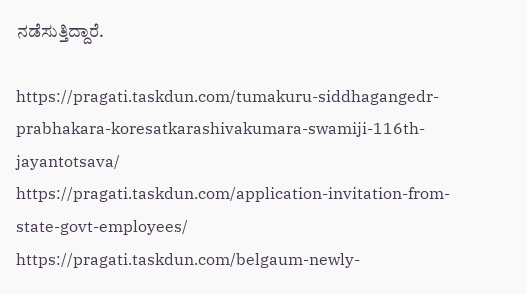ನಡೆಸುತ್ತಿದ್ದಾರೆ.

https://pragati.taskdun.com/tumakuru-siddhagangedr-prabhakara-koresatkarashivakumara-swamiji-116th-jayantotsava/
https://pragati.taskdun.com/application-invitation-from-state-govt-employees/
https://pragati.taskdun.com/belgaum-newly-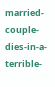married-couple-dies-in-a-terrible-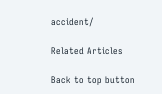accident/

Related Articles

Back to top button